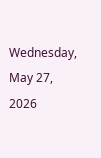Wednesday, May 27, 2026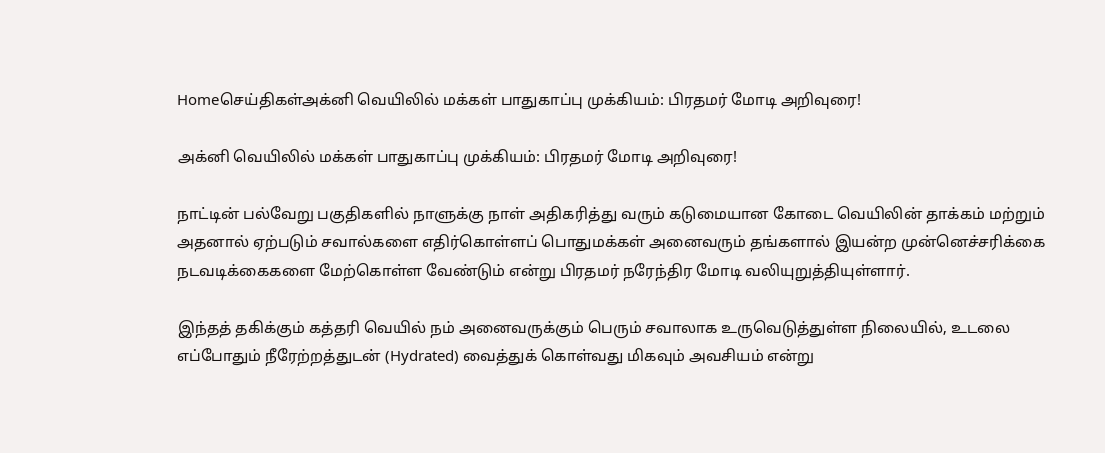Homeசெய்திகள்அக்னி வெயிலில் மக்கள் பாதுகாப்பு முக்கியம்: பிரதமர் மோடி அறிவுரை!

அக்னி வெயிலில் மக்கள் பாதுகாப்பு முக்கியம்: பிரதமர் மோடி அறிவுரை!

நாட்டின் பல்வேறு பகுதிகளில் நாளுக்கு நாள் அதிகரித்து வரும் கடுமையான கோடை வெயிலின் தாக்கம் மற்றும் அதனால் ஏற்படும் சவால்களை எதிர்கொள்ளப் பொதுமக்கள் அனைவரும் தங்களால் இயன்ற முன்னெச்சரிக்கை நடவடிக்கைகளை மேற்கொள்ள வேண்டும் என்று பிரதமர் நரேந்திர மோடி வலியுறுத்தியுள்ளார்.

இந்தத் தகிக்கும் கத்தரி வெயில் நம் அனைவருக்கும் பெரும் சவாலாக உருவெடுத்துள்ள நிலையில், உடலை எப்போதும் நீரேற்றத்துடன் (Hydrated) வைத்துக் கொள்வது மிகவும் அவசியம் என்று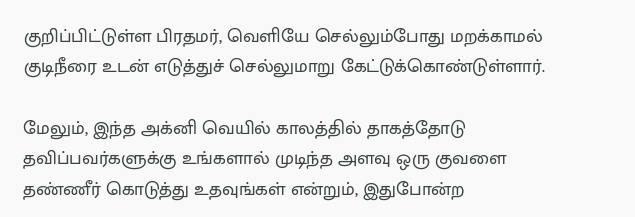குறிப்பிட்டுள்ள பிரதமர், வெளியே செல்லும்போது மறக்காமல் குடிநீரை உடன் எடுத்துச் செல்லுமாறு கேட்டுக்கொண்டுள்ளார்.

மேலும், இந்த அக்னி வெயில் காலத்தில் தாகத்தோடு தவிப்பவர்களுக்கு உங்களால் முடிந்த அளவு ஒரு குவளை தண்ணீர் கொடுத்து உதவுங்கள் என்றும், இதுபோன்ற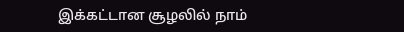இக்கட்டான சூழலில் நாம்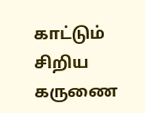காட்டும் சிறிய கருணை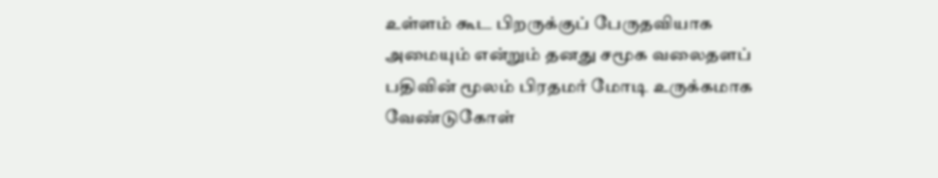உள்ளம் கூட பிறருக்குப் பேருதவியாக அமையும் என்றும் தனது சமூக வலைதளப் பதிவின் மூலம் பிரதமர் மோடி உருக்கமாக வேண்டுகோள்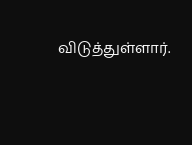விடுத்துள்ளார்.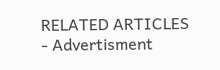RELATED ARTICLES
- Advertisment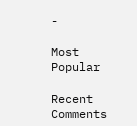-

Most Popular

Recent Comments